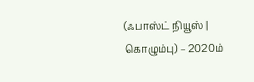(ஃபாஸ்ட் நியூஸ் | கொழும்பு) – 2020ம்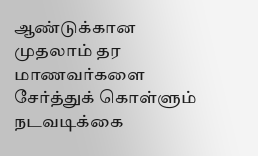ஆண்டுக்கான முதலாம் தர மாணவர்களை சேர்த்துக் கொள்ளும் நடவடிக்கை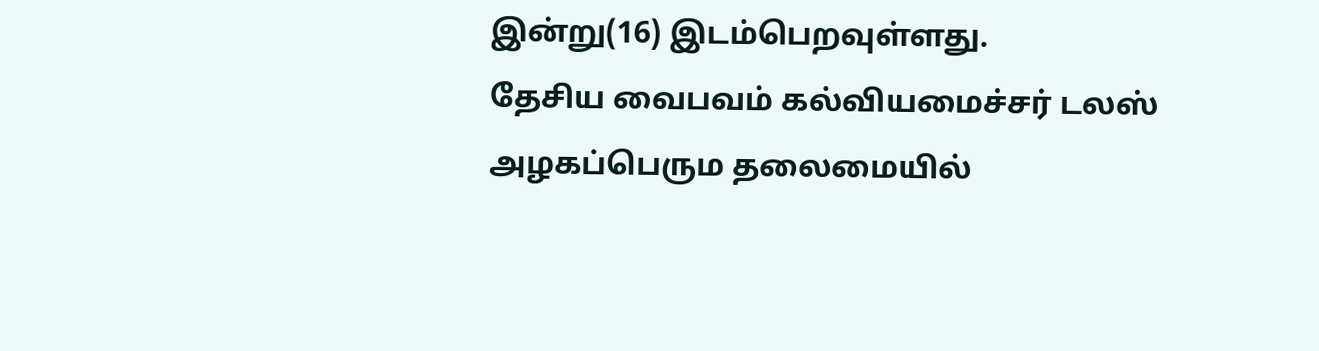இன்று(16) இடம்பெறவுள்ளது.
தேசிய வைபவம் கல்வியமைச்சர் டலஸ் அழகப்பெரும தலைமையில்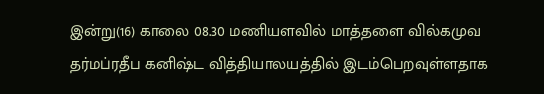இன்று(16) காலை 08.30 மணியளவில் மாத்தளை வில்கமுவ தர்மப்ரதீப கனிஷ்ட வித்தியாலயத்தில் இடம்பெறவுள்ளதாக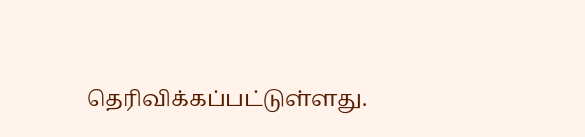தெரிவிக்கப்பட்டுள்ளது.